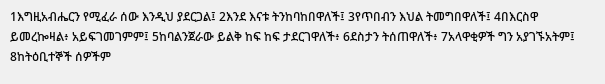1እግዚአብሔርን የሚፈራ ሰው እንዲህ ያደርጋል፤ 2እንደ እናቱ ትንከባከበዋለች፤ 3የጥበብን እህል ትመግበዋለች፤ 4በእርስዋ ይመረኰዛል፥ አይፍገመገምም፤ 5ከባልንጀራው ይልቅ ከፍ ከፍ ታደርገዋለች፥ 6ደስታን ትሰጠዋለች፥ 7አላዋቂዎች ግን አያገኙአትም፤ 8ከትዕቢተኞች ሰዎችም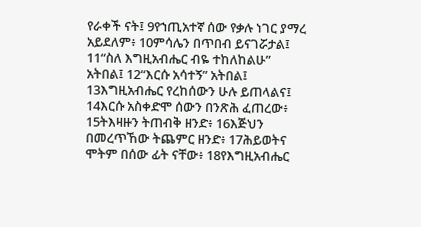የራቀች ናት፤ 9የኀጢአተኛ ሰው የቃሉ ነገር ያማረ አይደለም፥ 10ምሳሌን በጥበብ ይናገሯታል፤ 11“ስለ እግዚአብሔር ብዬ ተከለከልሁ” አትበል፤ 12“እርሱ አሳተኝ” አትበል፤ 13እግዚአብሔር የረከሰውን ሁሉ ይጠላልና፤ 14እርሱ አስቀድሞ ሰውን በንጽሕ ፈጠረው፥ 15ትእዛዙን ትጠብቅ ዘንድ፥ 16እጅህን በመረጥኸው ትጨምር ዘንድ፥ 17ሕይወትና ሞትም በሰው ፊት ናቸው፥ 18የእግዚአብሔር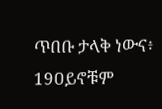ጥበቡ ታላቅ ነውና፥ 19ዐይኖቹም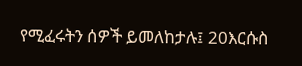የሚፈሩትን ሰዎች ይመለከታሉ፤ 20እርሱስ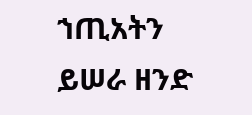ኀጢአትን ይሠራ ዘንድ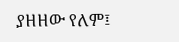ያዘዘው የለም፤